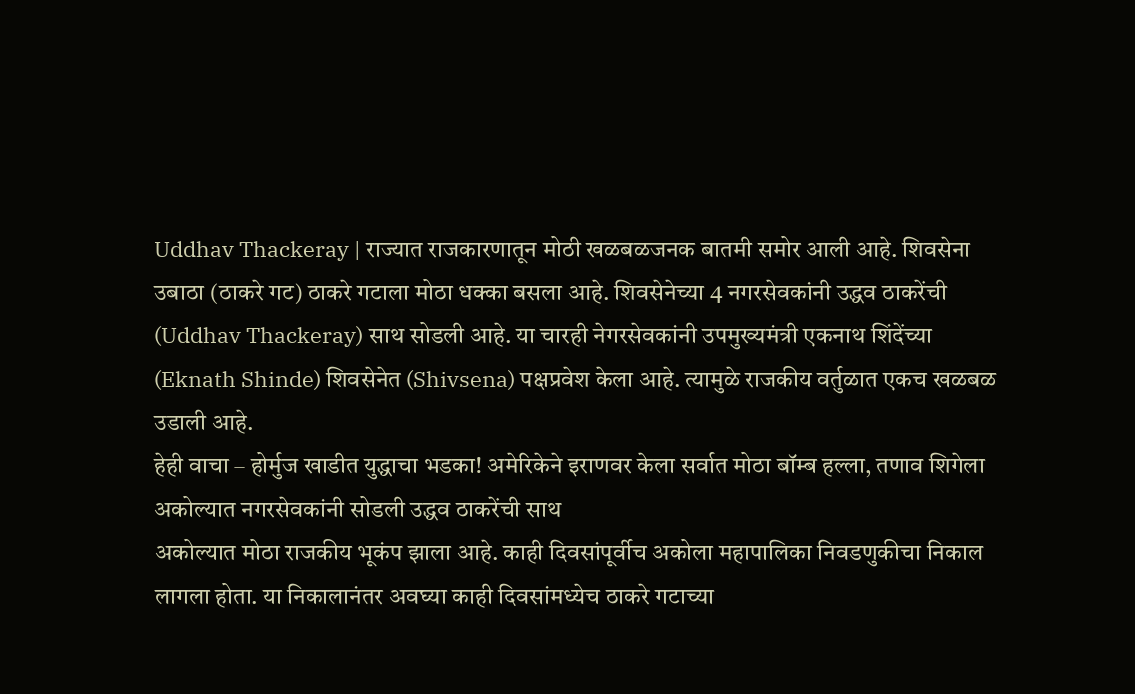Uddhav Thackeray | राज्यात राजकारणातून मोठी खळबळजनक बातमी समोर आली आहे. शिवसेना उबाठा (ठाकरे गट) ठाकरे गटाला मोठा धक्का बसला आहे. शिवसेनेच्या 4 नगरसेवकांनी उद्धव ठाकरेंची (Uddhav Thackeray) साथ सोडली आहे. या चारही नेगरसेवकांनी उपमुख्यमंत्री एकनाथ शिंदेंच्या (Eknath Shinde) शिवसेनेत (Shivsena) पक्षप्रवेश केला आहे. त्यामुळे राजकीय वर्तुळात एकच खळबळ उडाली आहे.
हेही वाचा – होर्मुज खाडीत युद्धाचा भडका! अमेरिकेने इराणवर केला सर्वात मोठा बॉम्ब हल्ला, तणाव शिगेला
अकोल्यात नगरसेवकांनी सोडली उद्धव ठाकरेंची साथ
अकोल्यात मोठा राजकीय भूकंप झाला आहे. काही दिवसांपूर्वीच अकोला महापालिका निवडणुकीचा निकाल लागला होता. या निकालानंतर अवघ्या काही दिवसांमध्येच ठाकरे गटाच्या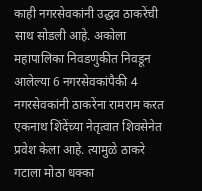काही नगरसेवकांनी उद्धव ठाकरेंची साथ सोडली आहे. अकोला महापालिका निवडणुकीत निवडून आलेल्या 6 नगरसेवकांपैकी 4 नगरसेवकांनी ठाकरेंना रामराम करत एकनाथ शिंदेंच्या नेतृत्वात शिवसेनेत प्रवेश केला आहे. त्यामुळे ठाकरे गटाला मोठा धक्का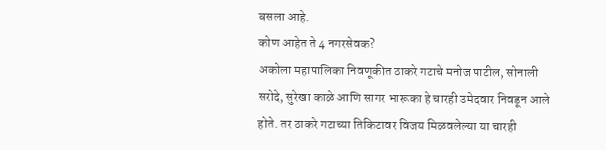बसला आहे.
कोण आहेत ते 4 नगरसेवक?
अकोला महापालिका निवणूकीत ठाकरे गटाचे मनोज पाटील, सोनाली सरोदे, सुरेखा काळे आणि सागर भारूका हे चारही उमेदवार निवडून आले होते. तर ठाकरे गटाच्या तिकिटावर विजय मिळवलेल्या या चारही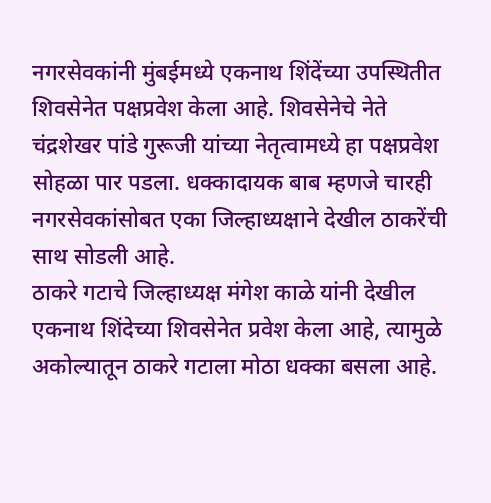नगरसेवकांनी मुंबईमध्ये एकनाथ शिंदेंच्या उपस्थितीत शिवसेनेत पक्षप्रवेश केला आहे. शिवसेनेचे नेते चंद्रशेखर पांडे गुरूजी यांच्या नेतृत्वामध्ये हा पक्षप्रवेश सोहळा पार पडला. धक्कादायक बाब म्हणजे चारही नगरसेवकांसोबत एका जिल्हाध्यक्षाने देखील ठाकरेंची साथ सोडली आहे.
ठाकरे गटाचे जिल्हाध्यक्ष मंगेश काळे यांनी देखील एकनाथ शिंदेच्या शिवसेनेत प्रवेश केला आहे, त्यामुळे अकोल्यातून ठाकरे गटाला मोठा धक्का बसला आहे.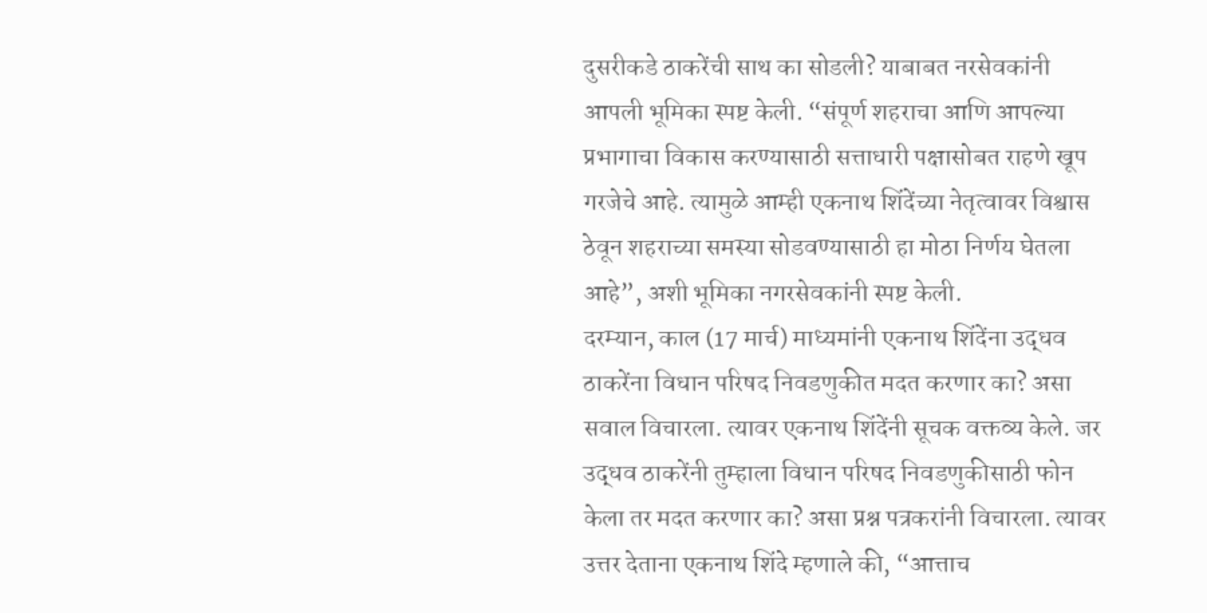दुसरीकडे ठाकरेंची साथ का सोडली? याबाबत नरसेवकांनी आपली भूमिका स्पष्ट केली. “संपूर्ण शहराचा आणि आपल्या प्रभागाचा विकास करण्यासाठी सत्ताधारी पक्षासोबत राहणे खूप गरजेचे आहे. त्यामुळे आम्ही एकनाथ शिंदेंच्या नेतृत्वावर विश्वास ठेवून शहराच्या समस्या सोडवण्यासाठी हा मोठा निर्णय घेतला आहे”, अशी भूमिका नगरसेवकांनी स्पष्ट केली.
दरम्यान, काल (17 मार्च) माध्यमांनी एकनाथ शिंदेंना उद्धव ठाकरेंना विधान परिषद निवडणुकीत मदत करणार का? असा सवाल विचारला. त्यावर एकनाथ शिंदेंनी सूचक वक्तव्य केले. जर उद्धव ठाकरेंनी तुम्हाला विधान परिषद निवडणुकीसाठी फोन केला तर मदत करणार का? असा प्रश्न पत्रकरांनी विचारला. त्यावर उत्तर देताना एकनाथ शिंदे म्हणाले की, “आत्ताच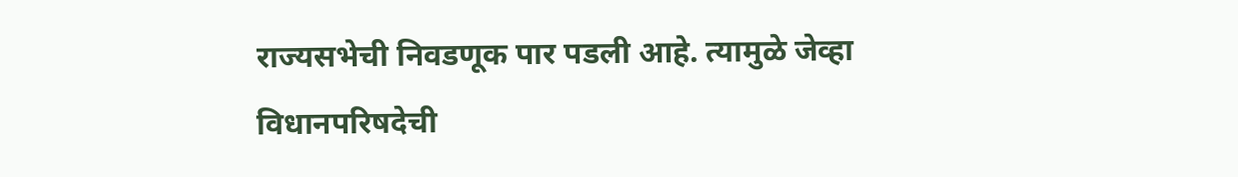राज्यसभेची निवडणूक पार पडली आहे. त्यामुळे जेव्हा विधानपरिषदेची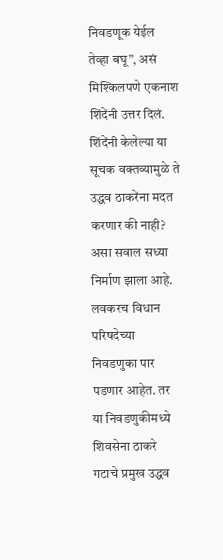निवडणूक येईल तेव्हा बघू”, असं मिश्किलपणे एकनाश शिंदेंनी उत्तर दिलं. शिंदेंनी केलेल्या या सूचक वक्तव्यामुळे ते उद्धव ठाकरेंना मदत करणार की नाही? असा सवाल सध्या निर्माण झाला आहे.
लवकरच विधान परिषदेच्या निवडणुका पार पडणार आहेत. तर या निवडणुकीमध्ये शिवसेना ठाकरे गटाचे प्रमुख उद्धव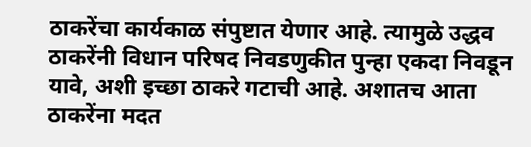ठाकरेंचा कार्यकाळ संपुष्टात येणार आहे. त्यामुळे उद्धव ठाकरेंनी विधान परिषद निवडणुकीत पुन्हा एकदा निवडून यावे, अशी इच्छा ठाकरे गटाची आहे. अशातच आता ठाकरेंना मदत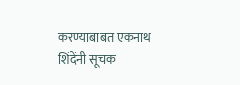करण्याबाबत एकनाथ शिंदेंनी सूचक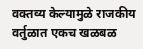वक्तव्य केल्यामुळे राजकीय वर्तुळात एकच खळबळ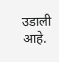उडाली आहे.